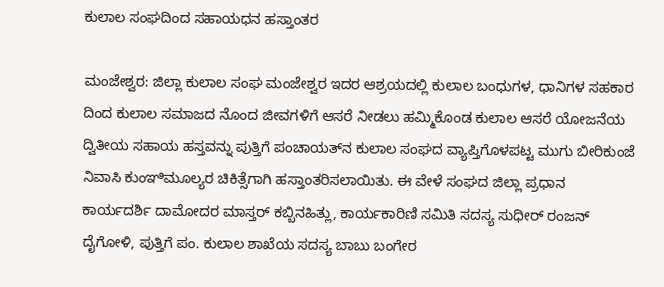ಕುಲಾಲ ಸಂಘದಿಂದ ಸಹಾಯಧನ ಹಸ್ತಾಂತರ

ಮಂಜೇಶ್ವರ: ಜಿಲ್ಲಾ ಕುಲಾಲ ಸಂಘ ಮಂಜೇಶ್ವರ ಇದರ ಆಶ್ರಯದಲ್ಲಿ ಕುಲಾಲ ಬಂಧುಗಳ, ಧಾನಿಗಳ ಸಹಕಾರ ದಿಂದ ಕುಲಾಲ ಸಮಾಜದ ನೊಂದ ಜೀವಗಳಿಗೆ ಆಸರೆ ನೀಡಲು ಹಮ್ಮಿಕೊಂಡ ಕುಲಾಲ ಆಸರೆ ಯೋಜನೆಯ ದ್ವಿತೀಯ ಸಹಾಯ ಹಸ್ತವನ್ನು ಪುತ್ತಿಗೆ ಪಂಚಾಯತ್‌ನ ಕುಲಾಲ ಸಂಘದ ವ್ಯಾಪ್ತಿಗೊಳಪಟ್ಟ ಮುಗು ಬೀರಿಕುಂಜೆ ನಿವಾಸಿ ಕುಂಞಿಮೂಲ್ಯರ ಚಿಕಿತ್ಸೆಗಾಗಿ ಹಸ್ತಾಂತರಿಸಲಾಯಿತು. ಈ ವೇಳೆ ಸಂಘದ ಜಿಲ್ಲಾ ಪ್ರಧಾನ ಕಾರ್ಯದರ್ಶಿ ದಾಮೋದರ ಮಾಸ್ತರ್ ಕಬ್ಬಿನಹಿತ್ಲು, ಕಾರ್ಯಕಾರಿಣಿ ಸಮಿತಿ ಸದಸ್ಯ ಸುಧೀರ್ ರಂಜನ್ ದೈಗೋಳಿ, ಪುತ್ತಿಗೆ ಪಂ. ಕುಲಾಲ ಶಾಖೆಯ ಸದಸ್ಯ ಬಾಬು ಬಂಗೇರ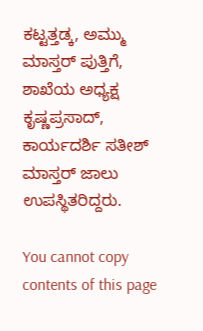ಕಟ್ಟತ್ತಡ್ಕ, ಅಮ್ಮು ಮಾಸ್ತರ್ ಪುತ್ತಿಗೆ, ಶಾಖೆಯ ಅಧ್ಯಕ್ಷ ಕೃಷ್ಣಪ್ರಸಾದ್, ಕಾರ್ಯದರ್ಶಿ ಸತೀಶ್ ಮಾಸ್ತರ್ ಜಾಲು ಉಪಸ್ಥಿತರಿದ್ದರು.

You cannot copy contents of this page